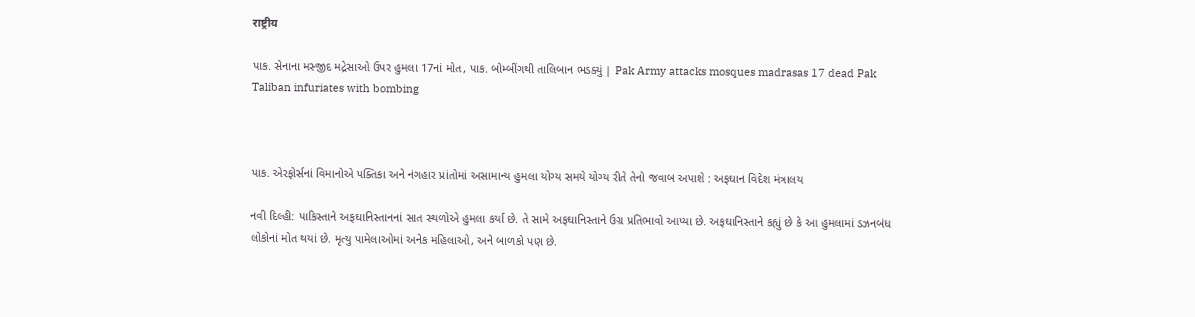राष्ट्रीय

પાક. સેનાના મસ્જીદ મદ્રેસાઓ ઉપર હુમલા 17નાં મોત, પાક. બોમ્બીંગથી તાલિબાન ભડક્યું | Pak Army attacks mosques madrasas 17 dead Pak Taliban infuriates with bombing



પાક. એરફોર્સનાં વિમાનોએ પક્તિકા અને નંગહાર પ્રાંતોમાં અસામાન્ય હુમલા યોગ્ય સમયે યોગ્ય રીતે તેનો જવાબ અપાશે : અફઘાન વિદેશ મંત્રાલય

નવી દિલ્હી: પાકિસ્તાને અફઘાનિસ્તાનનાં સાત સ્થળોએ હુમલા કર્યા છે. તે સામે અફઘાનિસ્તાને ઉગ્ર પ્રતિભાવો આપ્યા છે. અફઘાનિસ્તાને કહ્યું છે કે આ હુમલામાં ડઝનબંધ લોકોનાં મોત થયાં છે. મૃત્યુ પામેલાઓમાં અનેક મહિલાઓ, અને બાળકો પણ છે.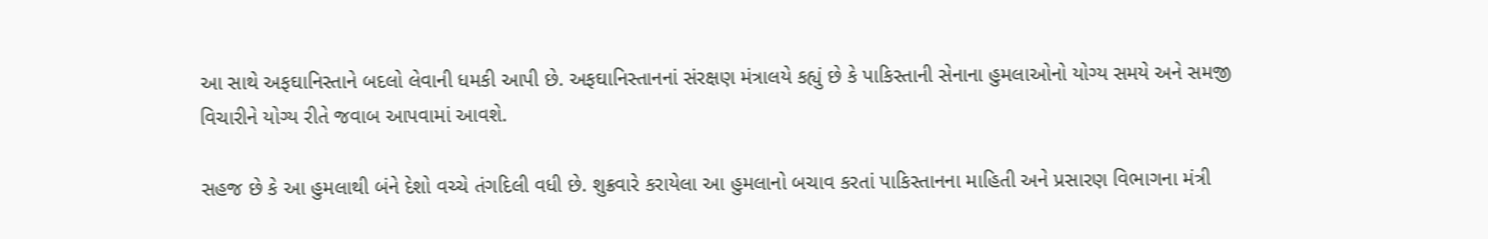આ સાથે અફઘાનિસ્તાને બદલો લેવાની ધમકી આપી છે. અફઘાનિસ્તાનનાં સંરક્ષણ મંત્રાલયે કહ્યું છે કે પાકિસ્તાની સેનાના હુમલાઓનો યોગ્ય સમયે અને સમજી વિચારીને યોગ્ય રીતે જવાબ આપવામાં આવશે.

સહજ છે કે આ હુમલાથી બંને દેશો વચ્ચે તંગદિલી વધી છે. શુક્રવારે કરાયેલા આ હુમલાનો બચાવ કરતાં પાકિસ્તાનના માહિતી અને પ્રસારણ વિભાગના મંત્રી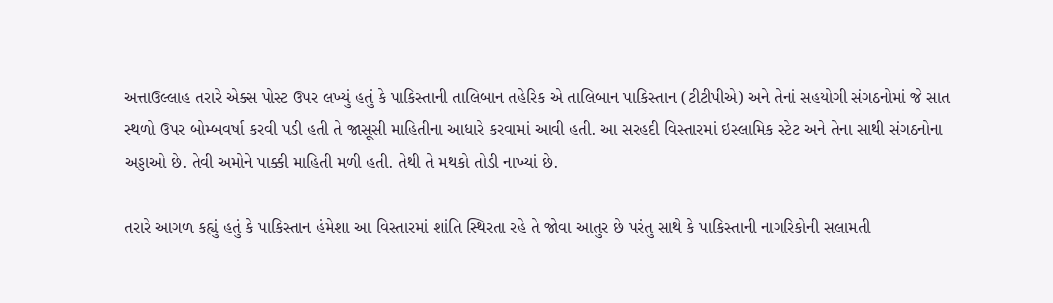અત્તાઉલ્લાહ તરારે એક્સ પોસ્ટ ઉપર લખ્યું હતું કે પાકિસ્તાની તાલિબાન તહેરિક એ તાલિબાન પાકિસ્તાન (ટીટીપીએ) અને તેનાં સહયોગી સંગઠનોમાં જે સાત સ્થળો ઉપર બોમ્બવર્ષા કરવી પડી હતી તે જાસૂસી માહિતીના આધારે કરવામાં આવી હતી. આ સરહદી વિસ્તારમાં ઇસ્લામિક સ્ટેટ અને તેના સાથી સંગઠનોના અડ્ડાઓ છે. તેવી અમોને પાક્કી માહિતી મળી હતી. તેથી તે મથકો તોડી નાખ્યાં છે.

તરારે આગળ કહ્યું હતું કે પાકિસ્તાન હંમેશા આ વિસ્તારમાં શાંતિ સ્થિરતા રહે તે જોવા આતુર છે પરંતુ સાથે કે પાકિસ્તાની નાગરિકોની સલામતી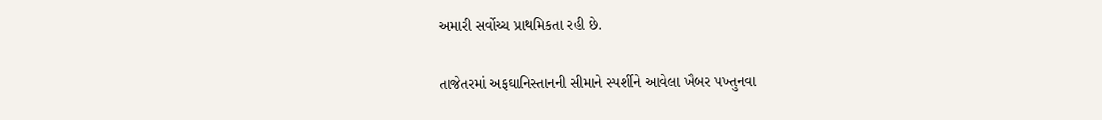અમારી સર્વોચ્ચ પ્રાથમિકતા રહી છે.

તાજેતરમાં અફઘાનિસ્તાનની સીમાને સ્પર્શીને આવેલા ખૈબર પખ્તુનવા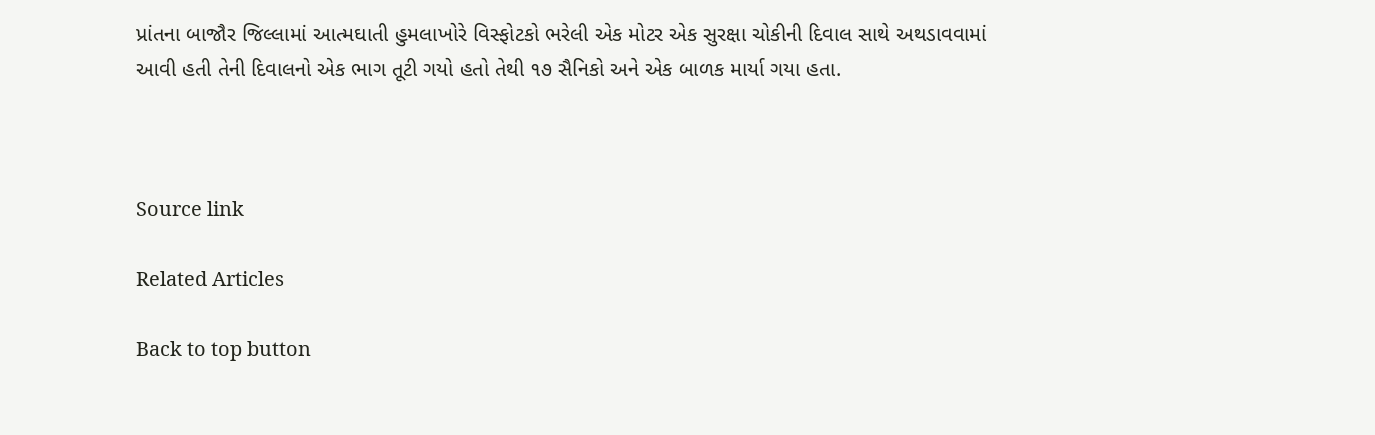પ્રાંતના બાજૌર જિલ્લામાં આત્મઘાતી હુમલાખોરે વિસ્ફોટકો ભરેલી એક મોટર એક સુરક્ષા ચોકીની દિવાલ સાથે અથડાવવામાં આવી હતી તેની દિવાલનો એક ભાગ તૂટી ગયો હતો તેથી ૧૭ સૈનિકો અને એક બાળક માર્યા ગયા હતા.



Source link

Related Articles

Back to top button